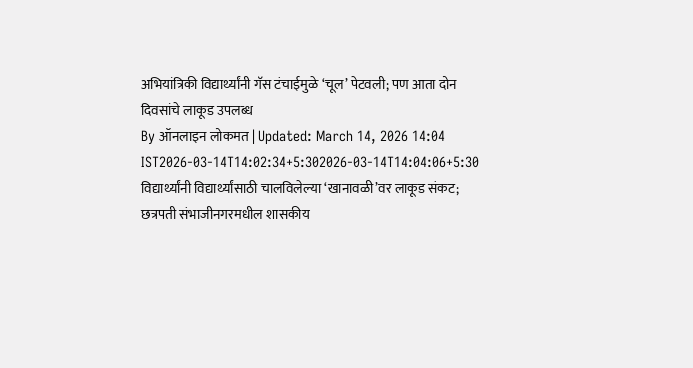अभियांत्रिकी विद्यार्थ्यांनी गॅस टंचाईमुळे ‘चूल’ पेटवली; पण आता दोन दिवसांचे लाकूड उपलब्ध
By ऑनलाइन लोकमत | Updated: March 14, 2026 14:04 IST2026-03-14T14:02:34+5:302026-03-14T14:04:06+5:30
विद्यार्थ्यांनी विद्यार्थ्यांसाठी चालविलेल्या ‘खानावळी’वर लाकूड संकट; छत्रपती संभाजीनगरमधील शासकीय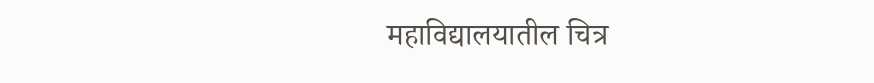महाविद्यालयातील चित्र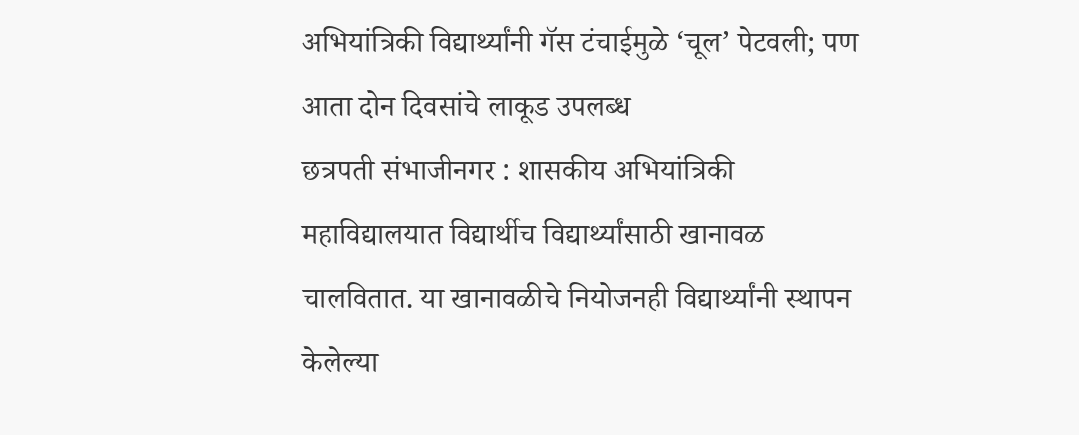अभियांत्रिकी विद्यार्थ्यांनी गॅस टंचाईमुळे ‘चूल’ पेटवली; पण आता दोन दिवसांचे लाकूड उपलब्ध
छत्रपती संभाजीनगर : शासकीय अभियांत्रिकी महाविद्यालयात विद्यार्थीच विद्यार्थ्यांसाठी खानावळ चालवितात. या खानावळीचे नियोजनही विद्यार्थ्यांनी स्थापन केलेल्या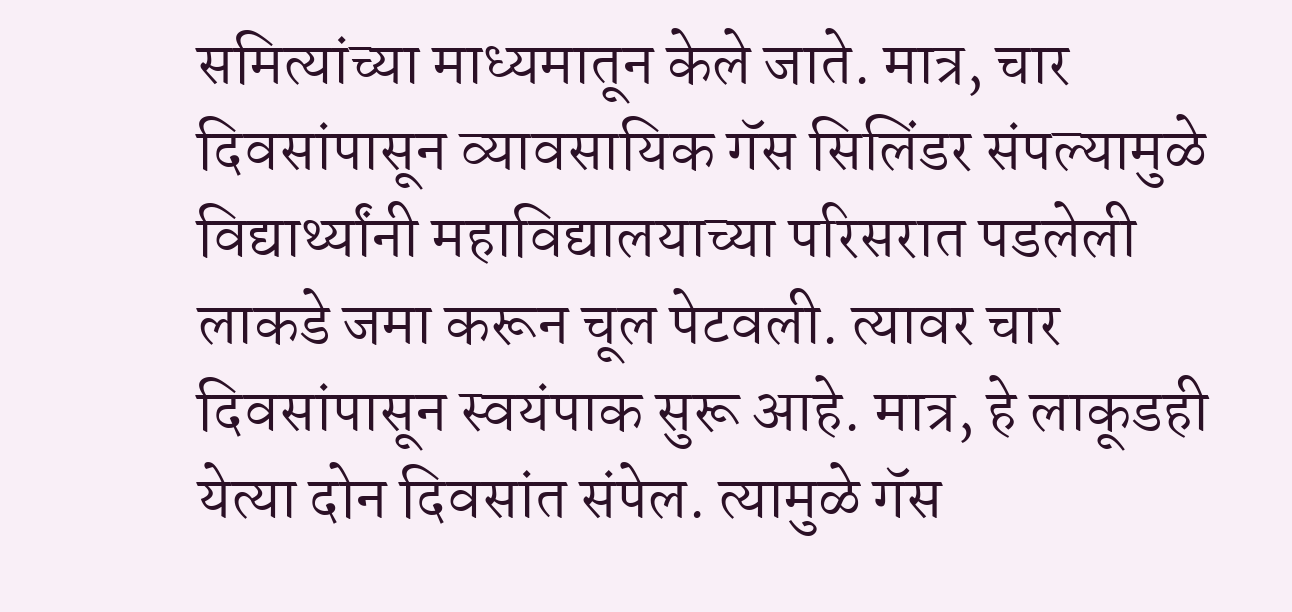समित्यांच्या माध्यमातून केले जाते. मात्र, चार दिवसांपासून व्यावसायिक गॅस सिलिंडर संपल्यामुळे विद्यार्थ्यांनी महाविद्यालयाच्या परिसरात पडलेली लाकडे जमा करून चूल पेटवली. त्यावर चार दिवसांपासून स्वयंपाक सुरू आहे. मात्र, हे लाकूडही येत्या दोन दिवसांत संपेल. त्यामुळे गॅस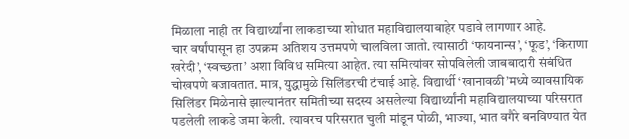मिळाला नाही तर विद्यार्थ्यांना लाकडाच्या शोधात महाविद्यालयाबाहेर पडावे लागणार आहे.
चार वर्षांपासून हा उपक्रम अतिशय उत्तमपणे चालविला जातो. त्यासाठी ‘फायनान्स’, ‘फूड’, ‘किराणा खरेदी’, ‘स्वच्छता’ अशा विविध समित्या आहेत. त्या समित्यांवर सोपविलेली जाबबादारी संबंधित चोखपणे बजावतात. मात्र, युद्धामुळे सिलिंडरची टंचाई आहे. विद्यार्थी ‘खानावळी’मध्ये व्यावसायिक सिलिंडर मिळेनासे झाल्यानंतर समितीच्या सदस्य असलेल्या विद्यार्थ्यांनी महाविद्यालयाच्या परिसरात पडलेली लाकडे जमा केली. त्यावरच परिसरात चुली मांडून पोळी, भाज्या, भात वगैरे बनविण्यात येत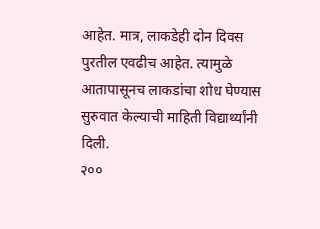आहेत. मात्र, लाकडेही दोन दिवस पुरतील एवढीच आहेत. त्यामुळे आतापासूनच लाकडांचा शोध घेण्यास सुरुवात केल्याची माहिती विद्यार्थ्यांनी दिली.
२००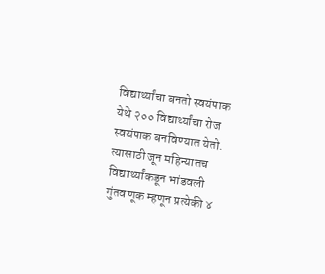विद्यार्थ्यांचा बनतो स्वयंपाक
येथे २०० विद्यार्थ्यांचा रोज स्वयंपाक बनविण्यात येतो. त्यासाठी जून महिन्यातच विद्यार्थ्यांकडून भांडवली गुंतवणूक म्हणून प्रत्येकी ४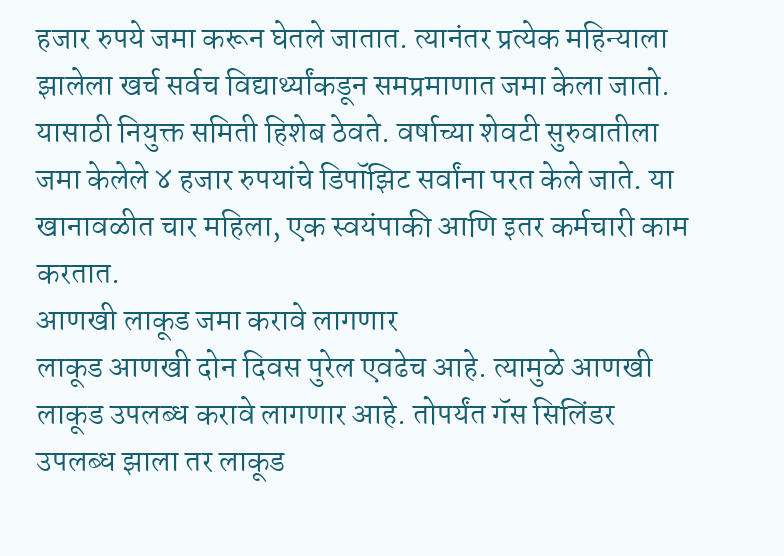हजार रुपये जमा करून घेतले जातात. त्यानंतर प्रत्येक महिन्याला झालेला खर्च सर्वच विद्यार्थ्यांकडून समप्रमाणात जमा केला जातो. यासाठी नियुक्त समिती हिशेब ठेवते. वर्षाच्या शेवटी सुरुवातीला जमा केलेले ४ हजार रुपयांचे डिपॉझिट सर्वांना परत केले जाते. या खानावळीत चार महिला, एक स्वयंपाकी आणि इतर कर्मचारी काम करतात.
आणखी लाकूड जमा करावे लागणार
लाकूड आणखी दोन दिवस पुरेल एवढेच आहे. त्यामुळे आणखी लाकूड उपलब्ध करावे लागणार आहे. तोपर्यंत गॅस सिलिंडर उपलब्ध झाला तर लाकूड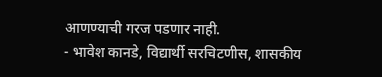आणण्याची गरज पडणार नाही.
- भावेश कानडे, विद्यार्थी सरचिटणीस, शासकीय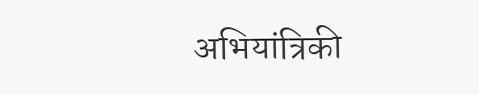अभियांत्रिकी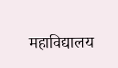महाविद्यालय